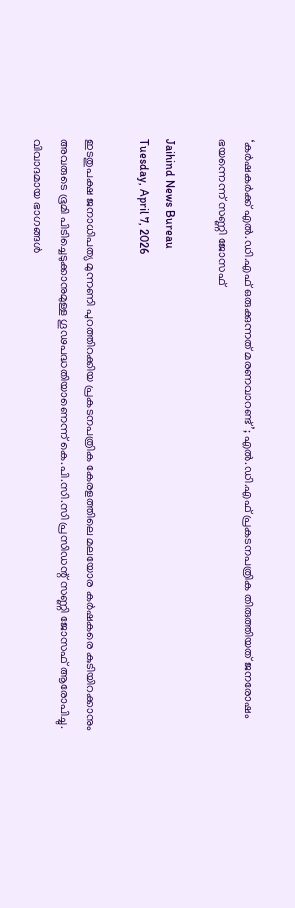‘കർഷകർക്ക് എൽ.ഡി.എഫ് ഒരുക്കുന്നത് മരണവാറണ്ട്’; എൽ.ഡി.എഫ് പ്രകടനപത്രിക തിരുത്തിയത് ജനരോഷം ഭയന്നെന്ന് സണ്ണി ജോസഫ്

Jaihind News Bureau
Tuesday, April 7, 2026

ഇടതുപക്ഷ ജനാധിപത്യ മുന്നണി പുറത്തിറക്കിയ പ്രകടനപത്രിക കേരളത്തിലെ മലയോര കർഷകരെ കുടിയിറക്കാനും അവരുടെ ഭൂമി പിടിച്ചെടുക്കാനുമുള്ള ഗൂഢപദ്ധതിയാണെന്ന് കെ.പി.സി.സി പ്രസിഡന്റ് സണ്ണി ജോസഫ് ആരോപിച്ചു. വിവാദമായ ഭാഗങ്ങൾ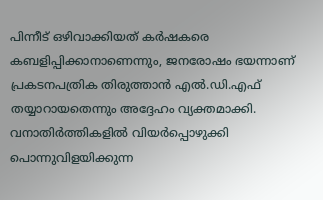പിന്നീട് ഒഴിവാക്കിയത് കർഷകരെ കബളിപ്പിക്കാനാണെന്നും, ജനരോഷം ഭയന്നാണ് പ്രകടനപത്രിക തിരുത്താൻ എൽ.ഡി.എഫ് തയ്യാറായതെന്നും അദ്ദേഹം വ്യക്തമാക്കി. വനാതിർത്തികളിൽ വിയർപ്പൊഴുക്കി പൊന്നുവിളയിക്കുന്ന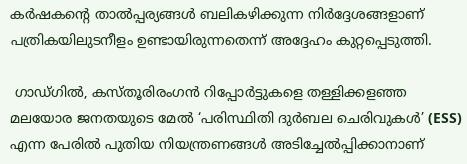കർഷകന്റെ താൽപ്പര്യങ്ങൾ ബലികഴിക്കുന്ന നിർദ്ദേശങ്ങളാണ് പത്രികയിലുടനീളം ഉണ്ടായിരുന്നതെന്ന് അദ്ദേഹം കുറ്റപ്പെടുത്തി.

 ഗാഡ്ഗിൽ, കസ്തൂരിരംഗൻ റിപ്പോർട്ടുകളെ തള്ളിക്കളഞ്ഞ മലയോര ജനതയുടെ മേൽ ‘പരിസ്ഥിതി ദുർബല ചെരിവുകൾ’ (ESS) എന്ന പേരിൽ പുതിയ നിയന്ത്രണങ്ങൾ അടിച്ചേൽപ്പിക്കാനാണ്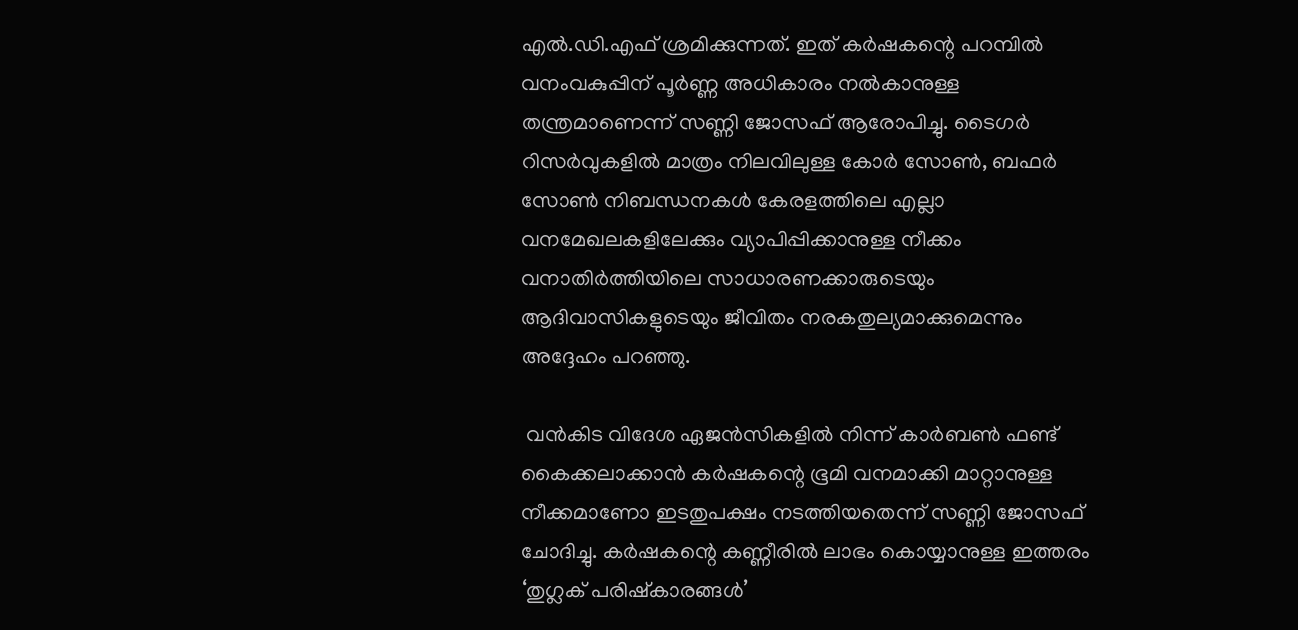എൽ.ഡി.എഫ് ശ്രമിക്കുന്നത്. ഇത് കർഷകന്റെ പറമ്പിൽ വനംവകുപ്പിന് പൂർണ്ണ അധികാരം നൽകാനുള്ള തന്ത്രമാണെന്ന് സണ്ണി ജോസഫ് ആരോപിച്ചു. ടൈഗർ റിസർവുകളിൽ മാത്രം നിലവിലുള്ള കോർ സോൺ, ബഫർ സോൺ നിബന്ധനകൾ കേരളത്തിലെ എല്ലാ വനമേഖലകളിലേക്കും വ്യാപിപ്പിക്കാനുള്ള നീക്കം വനാതിർത്തിയിലെ സാധാരണക്കാരുടെയും ആദിവാസികളുടെയും ജീവിതം നരകതുല്യമാക്കുമെന്നും അദ്ദേഹം പറഞ്ഞു.

 വൻകിട വിദേശ ഏജൻസികളിൽ നിന്ന് കാർബൺ ഫണ്ട് കൈക്കലാക്കാൻ കർഷകന്റെ ഭൂമി വനമാക്കി മാറ്റാനുള്ള നീക്കമാണോ ഇടതുപക്ഷം നടത്തിയതെന്ന് സണ്ണി ജോസഫ് ചോദിച്ചു. കർഷകന്റെ കണ്ണീരിൽ ലാഭം കൊയ്യാനുള്ള ഇത്തരം ‘തുഗ്ലക് പരിഷ്കാരങ്ങൾ’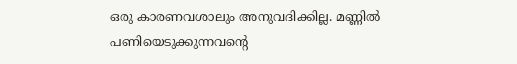ഒരു കാരണവശാലും അനുവദിക്കില്ല. മണ്ണിൽ പണിയെടുക്കുന്നവന്റെ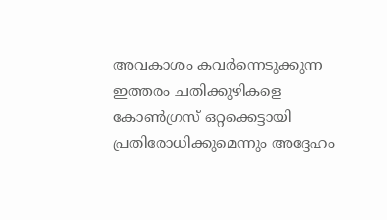അവകാശം കവർന്നെടുക്കുന്ന ഇത്തരം ചതിക്കുഴികളെ കോൺഗ്രസ് ഒറ്റക്കെട്ടായി പ്രതിരോധിക്കുമെന്നും അദ്ദേഹം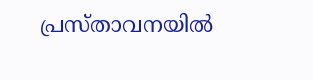പ്രസ്താവനയിൽ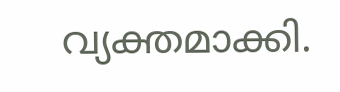വ്യക്തമാക്കി.